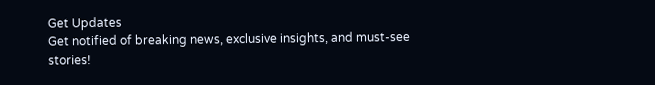Get Updates
Get notified of breaking news, exclusive insights, and must-see stories!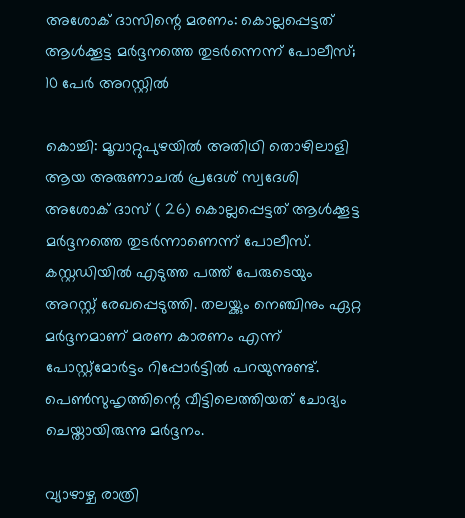അശോക് ദാസിന്റെ മരണം: കൊല്ലപ്പെട്ടത് ആൾക്കൂട്ട മർദ്ദനത്തെ തുടർന്നെന്ന് പോലീസ്; 10 പേർ അറസ്റ്റിൽ

കൊച്ചി: മൂവാറ്റുപുഴയിൽ അതിഥി തൊഴിലാളി ആയ അരുണാചൽ പ്രദേശ് സ്വദേശി അശോക് ദാസ് ( 26) കൊല്ലപ്പെട്ടത് ആൾക്കൂട്ട മർദ്ദനത്തെ തുടർന്നാണെന്ന് പോലീസ്. കസ്റ്റഡിയിൽ എടുത്ത പത്ത് പേരുടെയും അറസ്റ്റ് രേഖപ്പെടുത്തി. തലയ്ക്കും നെഞ്ചിനും ഏറ്റ മർദ്ദനമാണ് മരണ കാരണം എന്ന് പോസ്റ്റ്മോർട്ടം റിപ്പോർട്ടിൽ പറയുന്നുണ്ട്. പെൺസുഹൃത്തിന്റെ വീട്ടിലെത്തിയത് ചോദ്യം ചെയ്തായിരുന്നു മർദ്ദനം.

വ്യാഴാഴ്ച രാത്രി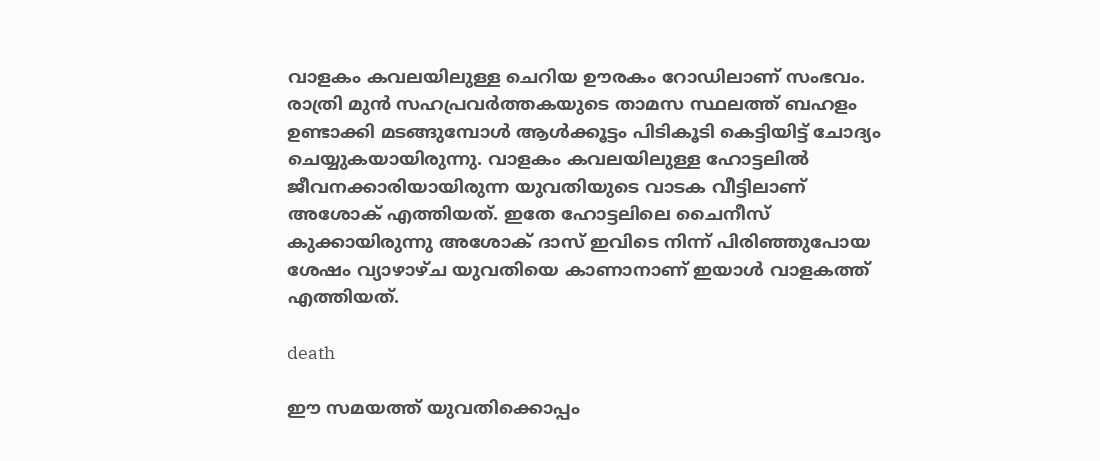വാളകം കവലയിലുള്ള ചെറിയ ഊരകം റോഡിലാണ് സംഭവം. രാത്രി മുൻ സഹപ്രവർത്തകയുടെ താമസ സ്ഥലത്ത് ബഹളം ഉണ്ടാക്കി മടങ്ങുമ്പോൾ ആൾക്കൂട്ടം പിടികൂടി കെട്ടിയിട്ട് ചോദ്യം ചെയ്യുകയായിരുന്നു. വാളകം കവലയിലുള്ള ഹോട്ടലിൽ ജീവനക്കാരിയായിരുന്ന യുവതിയുടെ വാടക വീട്ടിലാണ് അശോക് എത്തിയത്. ഇതേ ഹോട്ടലിലെ ചൈനീസ് കുക്കായിരുന്നു അശോക് ദാസ് ഇവിടെ നിന്ന് പിരിഞ്ഞുപോയ ശേഷം വ്യാഴാഴ്ച യുവതിയെ കാണാനാണ് ഇയാൾ വാളകത്ത് എത്തിയത്.

death

ഈ സമയത്ത് യുവതിക്കൊപ്പം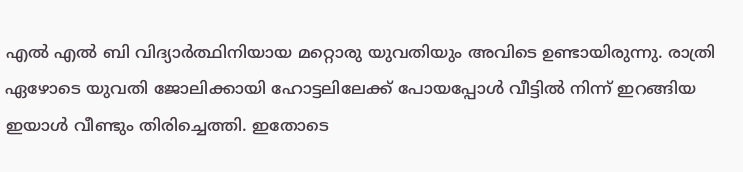എൽ എൽ ബി വിദ്യാർ‌ത്ഥിനിയായ മറ്റൊരു യുവതിയും അവിടെ ഉണ്ടായിരുന്നു. രാത്രി ഏഴോടെ യുവതി ജോലിക്കായി ഹോട്ടലിലേക്ക് പോയപ്പോൾ വീട്ടിൽ നിന്ന് ഇറങ്ങിയ ഇയാൾ വീണ്ടും തിരിച്ചെത്തി. ഇതോടെ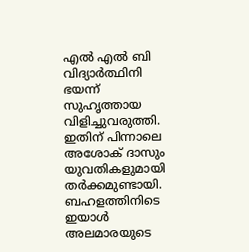എൽ എൽ ബി വിദ്യാർത്ഥിനി ഭയന്ന് സുഹൃത്തായ വിളിച്ചുവരുത്തി. ഇതിന് പിന്നാലെ അശോക് ദാസും യുവതികളുമായി തർക്കമുണ്ടായി. ബഹളത്തിനിടെ ഇയാൾ അലമാരയുടെ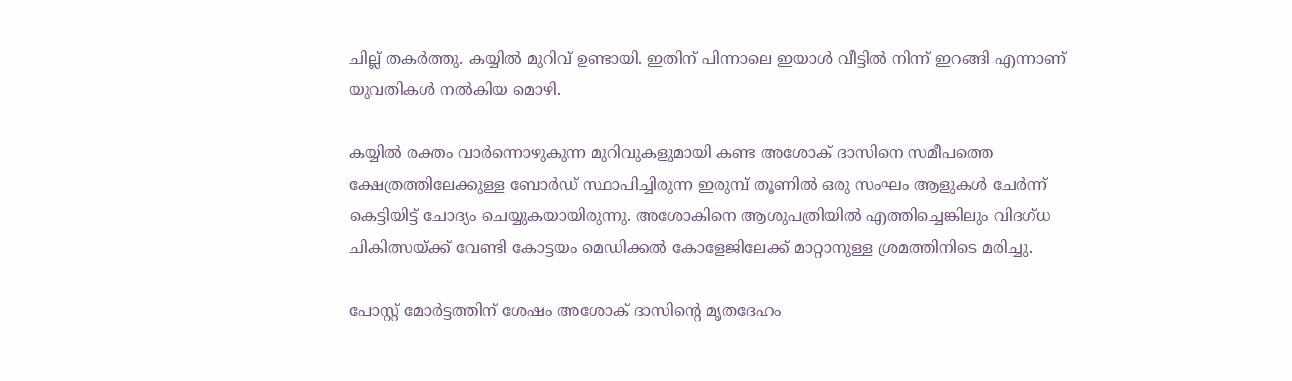ചില്ല് തകർത്തു. കയ്യിൽ മുറിവ് ഉണ്ടായി. ഇതിന് പിന്നാലെ ഇയാൾ വീട്ടിൽ നിന്ന് ഇറങ്ങി എന്നാണ് യുവതികൾ നൽകിയ മൊഴി.

കയ്യിൽ രക്തം വാർന്നൊഴുകുന്ന മുറിവുകളുമായി കണ്ട അശോക് ദാസിനെ സമീപത്തെ ക്ഷേത്രത്തിലേക്കുള്ള ബോർഡ് സ്ഥാപിച്ചിരുന്ന ഇരുമ്പ് തൂണിൽ ഒരു സംഘം ആളുകൾ ചേർന്ന് കെട്ടിയിട്ട് ചോദ്യം ചെയ്യുകയായിരുന്നു. അശോകിനെ ആശുപത്രിയിൽ എത്തിച്ചെങ്കിലും വിദഗ്ധ ചികിത്സയ്ക്ക് വേണ്ടി കോട്ടയം മെഡിക്കൽ കോളേജിലേക്ക് മാറ്റാനുള്ള ശ്രമത്തിനിടെ മരിച്ചു.

പോസ്റ്റ് മോർട്ടത്തിന് ശേഷം അശോക് ദാസിന്റെ മൃതദേഹം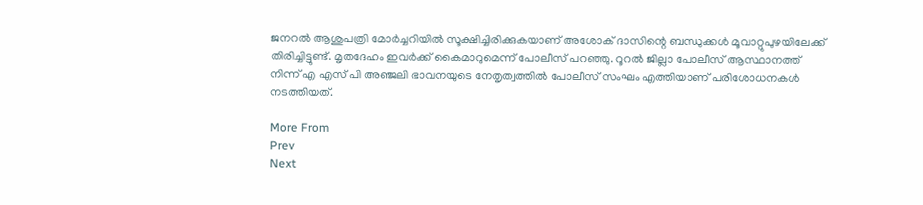ജനറൽ ആശുപത്രി മോർച്ചറിയിൽ സൂക്ഷിച്ചിരിക്കുകയാണ് അശോക് ദാസിന്റെ ബന്ധുക്കൾ മൂവാറ്റുപുഴയിലേക്ക് തിരിച്ചിട്ടുണ്ട്. മൃതദേഹം ഇവർക്ക് കൈമാറുമെന്ന് പോലീസ് പറഞ്ഞു. റൂറൽ ജില്ലാ പോലീസ് ആസ്ഥാനത്ത് നിന്ന് എ എസ് പി അഞ്ജലി ഭാവനയുടെ നേതൃത്വത്തിൽ പോലീസ് സംഘം എത്തിയാണ് പരിശോധനകൾ നടത്തിയത്.

More From
Prev
Next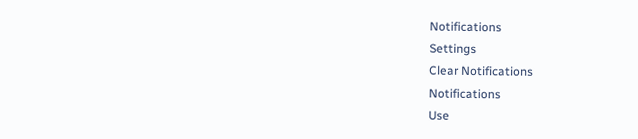Notifications
Settings
Clear Notifications
Notifications
Use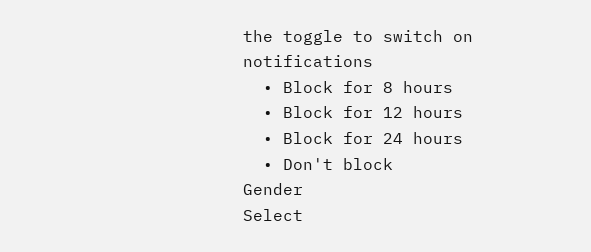the toggle to switch on notifications
  • Block for 8 hours
  • Block for 12 hours
  • Block for 24 hours
  • Don't block
Gender
Select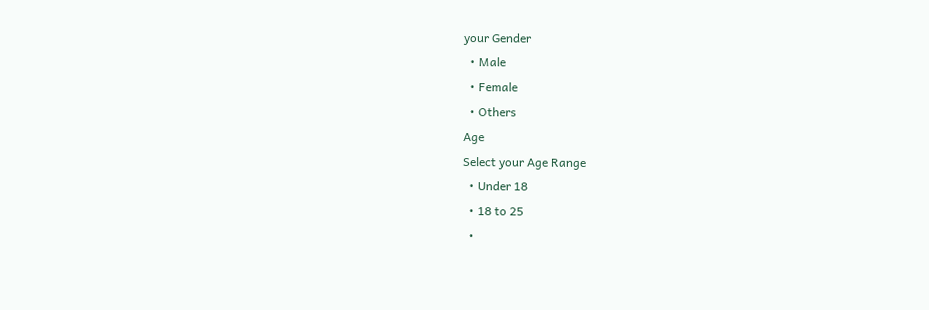your Gender
  • Male
  • Female
  • Others
Age
Select your Age Range
  • Under 18
  • 18 to 25
  •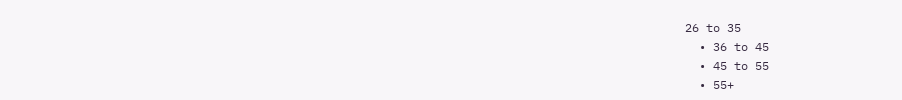26 to 35
  • 36 to 45
  • 45 to 55
  • 55+